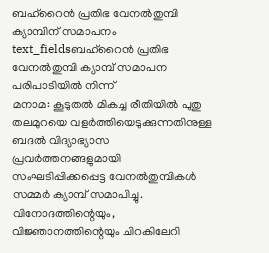ബഹ്റൈൻ പ്രതിഭ വേനൽതുമ്പി ക്യാമ്പിന് സമാപനം
text_fieldsബഹ്റൈൻ പ്രതിഭ വേനൽതുമ്പി ക്യാമ്പ് സമാപന പരിപാടിയിൽ നിന്ന്
മനാമ: കൂടുതൽ മികച്ച രീതിയിൽ പുതു തലമുറയെ വളർത്തിയെടുക്കുന്നതിനുള്ള ബദൽ വിദ്യാഭ്യാസ പ്രവർത്തനങ്ങളുമായി സംഘടിപ്പിക്കപ്പെട്ട വേനൽതുമ്പികൾ സമ്മർ ക്യാമ്പ് സമാപിച്ചു. വിനോദത്തിന്റെയും, വിജ്ഞാനത്തിന്റെയും ചിറകിലേറി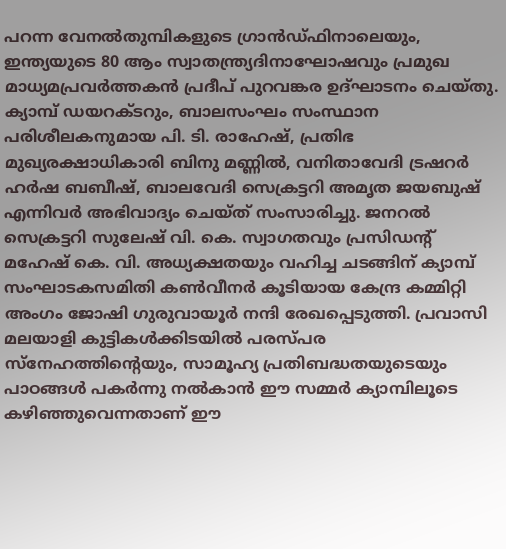പറന്ന വേനൽതുമ്പികളുടെ ഗ്രാൻഡ്ഫിനാലെയും, ഇന്ത്യയുടെ 80 ആം സ്വാതന്ത്ര്യദിനാഘോഷവും പ്രമുഖ മാധ്യമപ്രവർത്തകൻ പ്രദീപ് പുറവങ്കര ഉദ്ഘാടനം ചെയ്തു. ക്യാമ്പ് ഡയറക്ടറും, ബാലസംഘം സംസ്ഥാന പരിശീലകനുമായ പി. ടി. രാഹേഷ്, പ്രതിഭ മുഖ്യരക്ഷാധികാരി ബിനു മണ്ണിൽ, വനിതാവേദി ട്രഷറർ ഹർഷ ബബീഷ്, ബാലവേദി സെക്രട്ടറി അമൃത ജയബുഷ് എന്നിവർ അഭിവാദ്യം ചെയ്ത് സംസാരിച്ചു. ജനറൽ സെക്രട്ടറി സുലേഷ് വി. കെ. സ്വാഗതവും പ്രസിഡന്റ് മഹേഷ് കെ. വി. അധ്യക്ഷതയും വഹിച്ച ചടങ്ങിന് ക്യാമ്പ് സംഘാടകസമിതി കൺവീനർ കൂടിയായ കേന്ദ്ര കമ്മിറ്റി അംഗം ജോഷി ഗുരുവായൂർ നന്ദി രേഖപ്പെടുത്തി. പ്രവാസി മലയാളി കുട്ടികൾക്കിടയിൽ പരസ്പര സ്നേഹത്തിന്റെയും, സാമൂഹ്യ പ്രതിബദ്ധതയുടെയും പാഠങ്ങൾ പകർന്നു നൽകാൻ ഈ സമ്മർ ക്യാമ്പിലൂടെ കഴിഞ്ഞുവെന്നതാണ് ഈ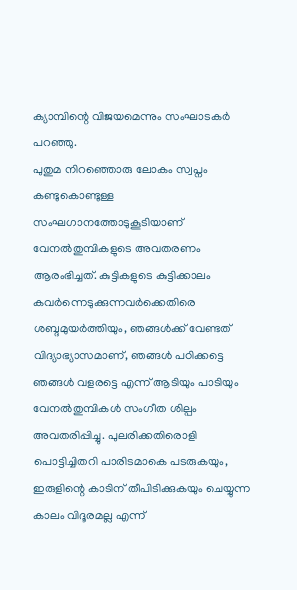ക്യാമ്പിന്റെ വിജയമെന്നും സംഘാടകർ പറഞ്ഞു.
പുതുമ നിറഞ്ഞൊരു ലോകം സ്വപ്നം കണ്ടുകൊണ്ടുള്ള സംഘഗാനത്തോടുകൂടിയാണ് വേനൽതുമ്പികളുടെ അവതരണം ആരംഭിച്ചത്. കുട്ടികളുടെ കുട്ടിക്കാലം കവർന്നെടുക്കുന്നവർക്കെതിരെ ശബ്ദമുയർത്തിയും, ഞങ്ങൾക്ക് വേണ്ടത് വിദ്യാഭ്യാസമാണ്, ഞങ്ങൾ പഠിക്കട്ടെ ഞങ്ങൾ വളരട്ടെ എന്ന് ആടിയും പാടിയും വേനൽതുമ്പികൾ സംഗീത ശില്പം അവതരിപ്പിച്ചു. പുലരിക്കതിരൊളി പൊട്ടിച്ചിതറി പാരിടമാകെ പടരുകയും, ഇരുളിന്റെ കാടിന് തീപിടിക്കുകയും ചെയ്യുന്ന കാലം വിദൂരമല്ല എന്ന്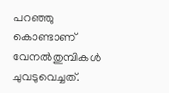പറഞ്ഞു കൊണ്ടാണ് വേനൽതുമ്പികൾ ചുവടുവെച്ചത്.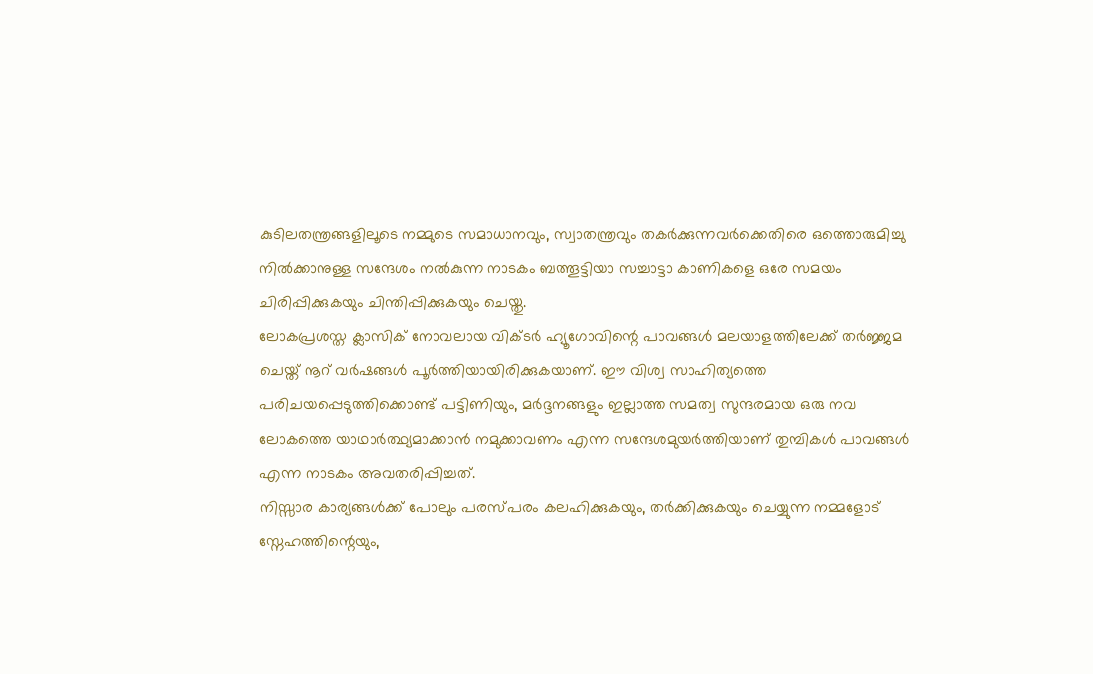കുടിലതന്ത്രങ്ങളിലൂടെ നമ്മുടെ സമാധാനവും, സ്വാതന്ത്രവും തകർക്കുന്നവർക്കെതിരെ ഒത്തൊരുമിച്ചു നിൽക്കാനുള്ള സന്ദേശം നൽകുന്ന നാടകം ബത്തൂട്ടിയാ സച്ചാട്ടാ കാണികളെ ഒരേ സമയം ചിരിപ്പിക്കുകയും ചിന്തിപ്പിക്കുകയും ചെയ്തു.
ലോകപ്രശസ്ത ക്ലാസിക് നോവലായ വിക്ടർ ഹ്യൂഗോവിന്റെ പാവങ്ങൾ മലയാളത്തിലേക്ക് തർജ്ജമ ചെയ്ത് നൂറ് വർഷങ്ങൾ പൂർത്തിയായിരിക്കുകയാണ്. ഈ വിശ്വ സാഹിത്യത്തെ പരിചയപ്പെടുത്തിക്കൊണ്ട് പട്ടിണിയും, മർദ്ദനങ്ങളും ഇല്ലാത്ത സമത്വ സുന്ദരമായ ഒരു നവ ലോകത്തെ യാഥാർത്ഥ്യമാക്കാൻ നമുക്കാവണം എന്ന സന്ദേശമുയർത്തിയാണ് തുമ്പികൾ പാവങ്ങൾ എന്ന നാടകം അവതരിപ്പിച്ചത്.
നിസ്സാര കാര്യങ്ങൾക്ക് പോലും പരസ്പരം കലഹിക്കുകയും, തർക്കിക്കുകയും ചെയ്യുന്ന നമ്മളോട് സ്നേഹത്തിന്റെയും,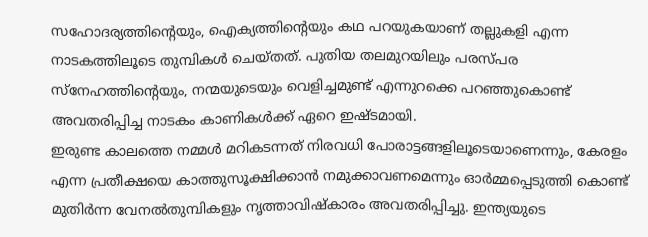സഹോദര്യത്തിന്റെയും, ഐക്യത്തിന്റെയും കഥ പറയുകയാണ് തല്ലുകളി എന്ന നാടകത്തിലൂടെ തുമ്പികൾ ചെയ്തത്. പുതിയ തലമുറയിലും പരസ്പര സ്നേഹത്തിൻ്റെയും, നന്മയുടെയും വെളിച്ചമുണ്ട് എന്നുറക്കെ പറഞ്ഞുകൊണ്ട് അവതരിപ്പിച്ച നാടകം കാണികൾക്ക് ഏറെ ഇഷ്ടമായി.
ഇരുണ്ട കാലത്തെ നമ്മൾ മറികടന്നത് നിരവധി പോരാട്ടങ്ങളിലൂടെയാണെന്നും, കേരളം എന്ന പ്രതീക്ഷയെ കാത്തുസൂക്ഷിക്കാൻ നമുക്കാവണമെന്നും ഓർമ്മപ്പെടുത്തി കൊണ്ട് മുതിർന്ന വേനൽതുമ്പികളും നൃത്താവിഷ്കാരം അവതരിപ്പിച്ചു. ഇന്ത്യയുടെ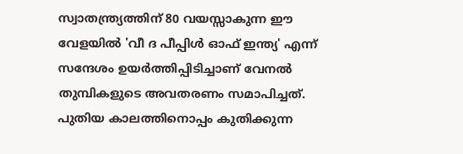സ്വാതന്ത്ര്യത്തിന് 80 വയസ്സാകുന്ന ഈ വേളയിൽ 'വീ ദ പീപ്പിൾ ഓഫ് ഇന്ത്യ' എന്ന് സന്ദേശം ഉയർത്തിപ്പിടിച്ചാണ് വേനൽ തുമ്പികളുടെ അവതരണം സമാപിച്ചത്.
പുതിയ കാലത്തിനൊപ്പം കുതിക്കുന്ന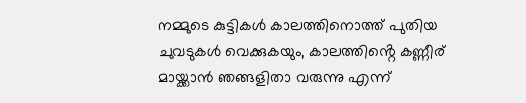നമ്മുടെ കുട്ടികൾ കാലത്തിനൊത്ത് പുതിയ ചുവടുകൾ വെക്കുകയും, കാലത്തിൻ്റെ കണ്ണീര് മായ്ക്കാൻ ഞങ്ങളിതാ വരുന്നു എന്ന്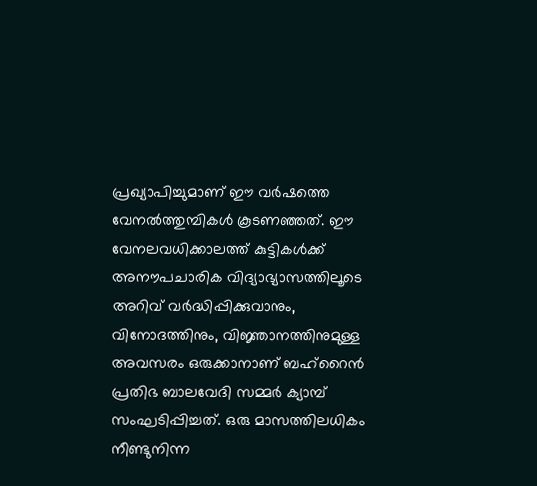പ്രഖ്യാപിച്ചുമാണ് ഈ വർഷത്തെ വേനൽത്തുമ്പികൾ കൂടണഞ്ഞത്. ഈ വേനലവധിക്കാലത്ത് കുട്ടികൾക്ക് അനൗപചാരിക വിദ്യാഭ്യാസത്തിലൂടെ അറിവ് വർദ്ധിപ്പിക്കുവാനും, വിനോദത്തിനും, വിജ്ഞാനത്തിനുമുള്ള അവസരം ഒരുക്കാനാണ് ബഹ്റൈൻ പ്രതിഭ ബാലവേദി സമ്മർ ക്യാമ്പ് സംഘടിപ്പിച്ചത്. ഒരു മാസത്തിലധികം നീണ്ടുനിന്ന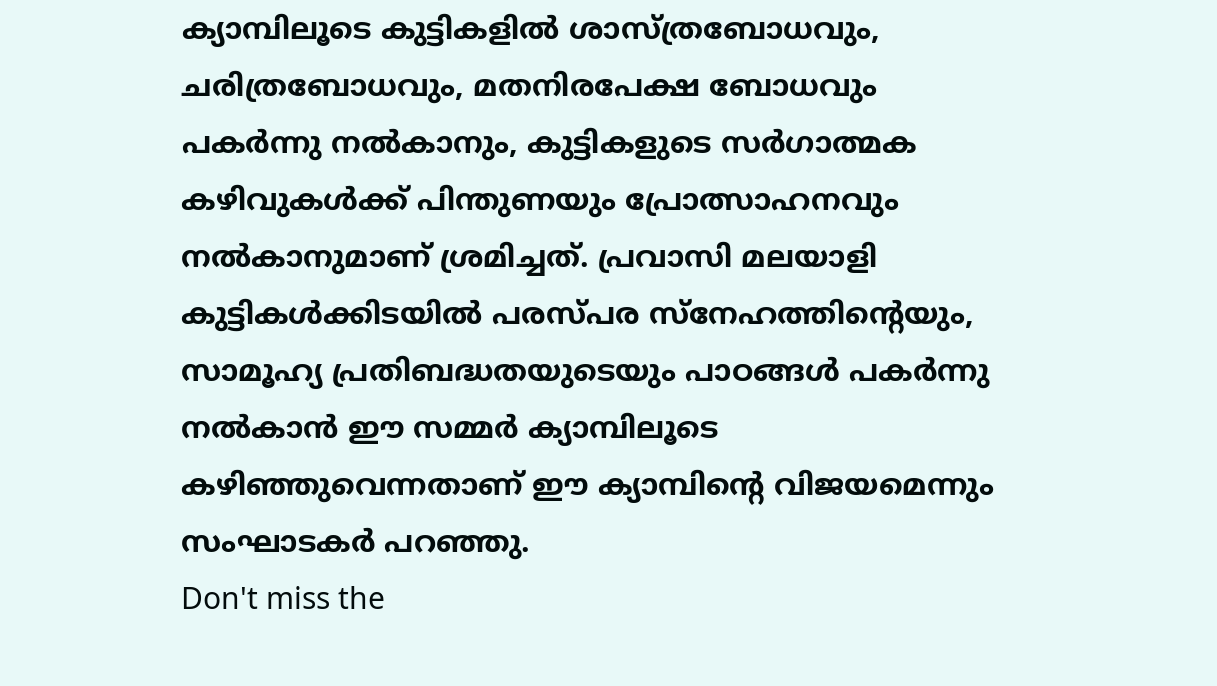ക്യാമ്പിലൂടെ കുട്ടികളിൽ ശാസ്ത്രബോധവും, ചരിത്രബോധവും, മതനിരപേക്ഷ ബോധവും പകർന്നു നൽകാനും, കുട്ടികളുടെ സർഗാത്മക കഴിവുകൾക്ക് പിന്തുണയും പ്രോത്സാഹനവും നൽകാനുമാണ് ശ്രമിച്ചത്. പ്രവാസി മലയാളി കുട്ടികൾക്കിടയിൽ പരസ്പര സ്നേഹത്തിന്റെയും, സാമൂഹ്യ പ്രതിബദ്ധതയുടെയും പാഠങ്ങൾ പകർന്നു നൽകാൻ ഈ സമ്മർ ക്യാമ്പിലൂടെ കഴിഞ്ഞുവെന്നതാണ് ഈ ക്യാമ്പിന്റെ വിജയമെന്നും സംഘാടകർ പറഞ്ഞു.
Don't miss the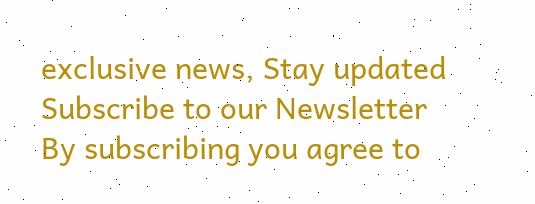exclusive news, Stay updated
Subscribe to our Newsletter
By subscribing you agree to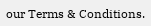our Terms & Conditions.